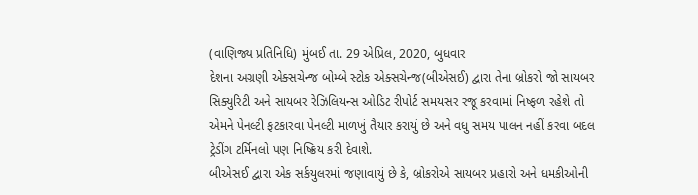(વાણિજ્ય પ્રતિનિધિ) મુંબઈ તા. 29 એપ્રિલ, 2020, બુધવાર
દેશના અગ્રણી એક્સચેન્જ બોમ્બે સ્ટોક એક્સચેન્જ(બીએસઈ) દ્વારા તેના બ્રોકરો જો સાયબર સિક્યુરિટી અને સાયબર રેઝિલિયન્સ ઓડિટ રીપોર્ટ સમયસર રજૂ કરવામાં નિષ્ફળ રહેશે તો એમને પેનલ્ટી ફટકારવા પેનલ્ટી માળખું તૈયાર કરાયું છે અને વધુ સમય પાલન નહીં કરવા બદલ ટ્રેડીંગ ટર્મિનલો પણ નિષ્ક્રિય કરી દેવાશે.
બીએસઈ દ્વારા એક સર્કયુલરમાં જણાવાયું છે કે, બ્રોકરોએ સાયબર પ્રહારો અને ધમકીઓની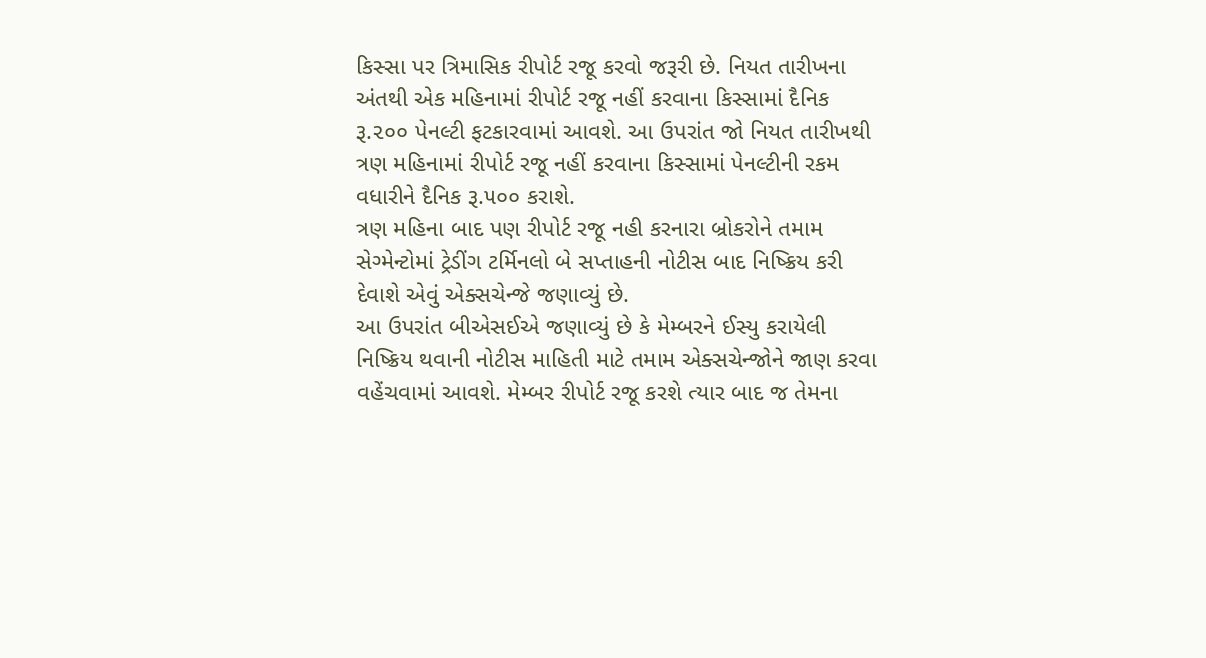કિસ્સા પર ત્રિમાસિક રીપોર્ટ રજૂ કરવો જરૂરી છે. નિયત તારીખના અંતથી એક મહિનામાં રીપોર્ટ રજૂ નહીં કરવાના કિસ્સામાં દૈનિક રૂ.૨૦૦ પેનલ્ટી ફટકારવામાં આવશે. આ ઉપરાંત જો નિયત તારીખથી ત્રણ મહિનામાં રીપોર્ટ રજૂ નહીં કરવાના કિસ્સામાં પેનલ્ટીની રકમ વધારીને દૈનિક રૂ.૫૦૦ કરાશે.
ત્રણ મહિના બાદ પણ રીપોર્ટ રજૂ નહી કરનારા બ્રોકરોને તમામ સેગ્મેન્ટોમાં ટ્રેડીંગ ટર્મિનલો બે સપ્તાહની નોટીસ બાદ નિષ્ક્રિય કરી દેવાશે એવું એક્સચેન્જે જણાવ્યું છે.
આ ઉપરાંત બીએસઈએ જણાવ્યું છે કે મેમ્બરને ઈસ્યુ કરાયેલી નિષ્ક્રિય થવાની નોટીસ માહિતી માટે તમામ એક્સચેન્જોને જાણ કરવા વહેંચવામાં આવશે. મેમ્બર રીપોર્ટ રજૂ કરશે ત્યાર બાદ જ તેમના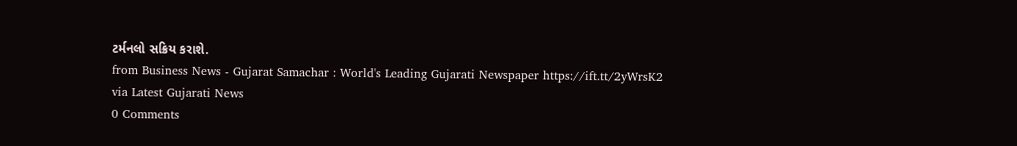ટર્મનલો સક્રિય કરાશે.
from Business News - Gujarat Samachar : World's Leading Gujarati Newspaper https://ift.tt/2yWrsK2
via Latest Gujarati News
0 Comments